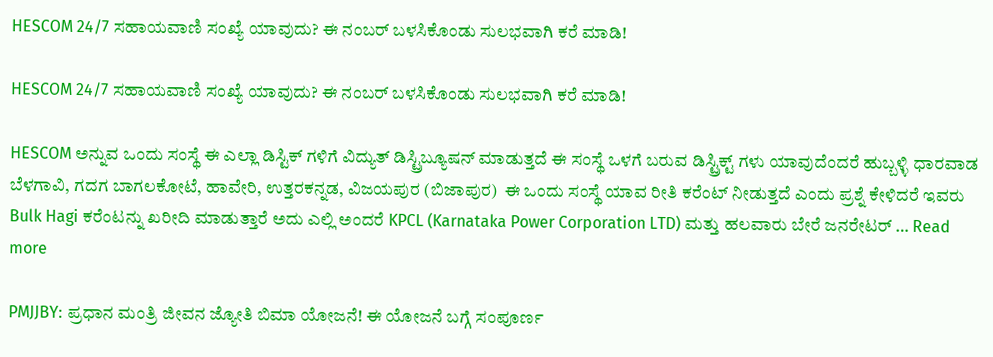HESCOM 24/7 ಸಹಾಯವಾಣಿ ಸಂಖ್ಯೆ ಯಾವುದು? ಈ ನಂಬರ್ ಬಳಸಿಕೊಂಡು ಸುಲಭವಾಗಿ ಕರೆ ಮಾಡಿ!

HESCOM 24/7 ಸಹಾಯವಾಣಿ ಸಂಖ್ಯೆ ಯಾವುದು? ಈ ನಂಬರ್ ಬಳಸಿಕೊಂಡು ಸುಲಭವಾಗಿ ಕರೆ ಮಾಡಿ!

HESCOM ಅನ್ನುವ ಒಂದು ಸಂಸ್ಥೆ ಈ ಎಲ್ಲಾ ಡಿಸ್ಟಿಕ್ ಗಳಿಗೆ ವಿದ್ಯುತ್ ಡಿಸ್ಟ್ರಿಬ್ಯೂಷನ್ ಮಾಡುತ್ತದೆ ಈ ಸಂಸ್ಥೆ ಒಳಗೆ ಬರುವ ಡಿಸ್ಟ್ರಿಕ್ಟ್ ಗಳು ಯಾವುದೆಂದರೆ ಹುಬ್ಬಳ್ಳಿ ಧಾರವಾಡ ಬೆಳಗಾವಿ, ಗದಗ ಬಾಗಲಕೋಟೆ, ಹಾವೇರಿ, ಉತ್ತರಕನ್ನಡ, ವಿಜಯಪುರ (ಬಿಜಾಪುರ)  ಈ ಒಂದು ಸಂಸ್ಥೆ ಯಾವ ರೀತಿ ಕರೆಂಟ್ ನೀಡುತ್ತದೆ ಎಂದು ಪ್ರಶ್ನೆ ಕೇಳಿದರೆ ಇವರು Bulk Hagi ಕರೆಂಟನ್ನು ಖರೀದಿ ಮಾಡುತ್ತಾರೆ ಅದು ಎಲ್ಲಿ ಅಂದರೆ KPCL (Karnataka Power Corporation LTD) ಮತ್ತು ಹಲವಾರು ಬೇರೆ ಜನರೇಟರ್ … Read more

PMJJBY: ಪ್ರಧಾನ ಮಂತ್ರಿ ಜೀವನ ಜ್ಯೋತಿ ಬಿಮಾ ಯೋಜನೆ! ಈ ಯೋಜನೆ ಬಗ್ಗೆ ಸಂಪೂರ್ಣ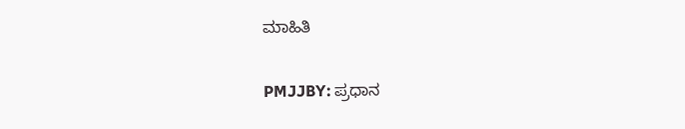ಮಾಹಿತಿ

PMJJBY: ಪ್ರಧಾನ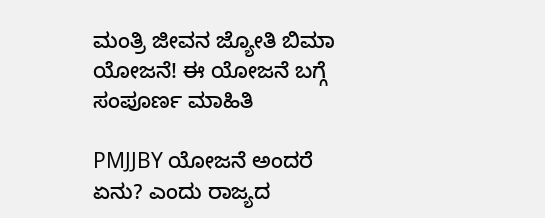ಮಂತ್ರಿ ಜೀವನ ಜ್ಯೋತಿ ಬಿಮಾ ಯೋಜನೆ! ಈ ಯೋಜನೆ ಬಗ್ಗೆ ಸಂಪೂರ್ಣ ಮಾಹಿತಿ

PMJJBY ಯೋಜನೆ ಅಂದರೆ ಏನು? ಎಂದು ರಾಜ್ಯದ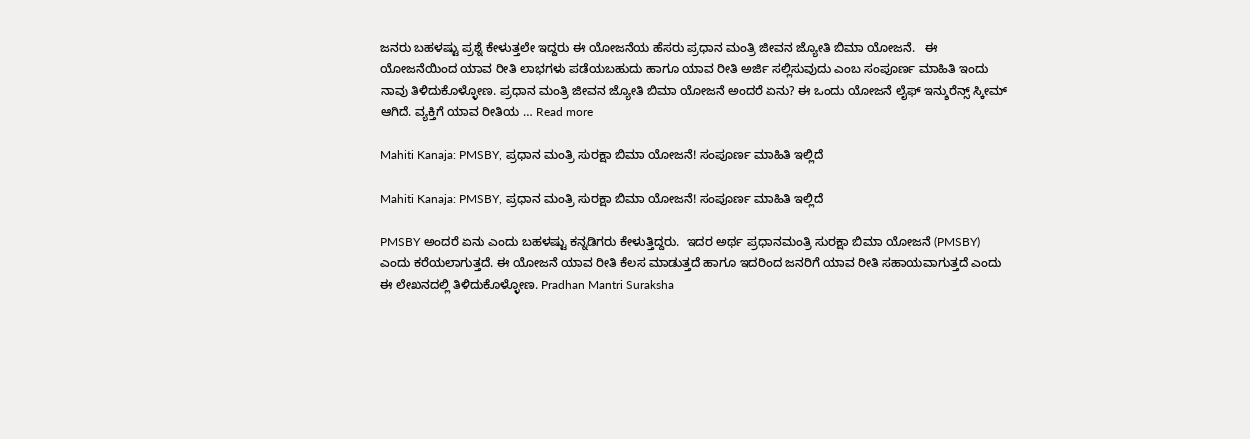ಜನರು ಬಹಳಷ್ಟು ಪ್ರಶ್ನೆ ಕೇಳುತ್ತಲೇ ಇದ್ದರು ಈ ಯೋಜನೆಯ ಹೆಸರು ಪ್ರಧಾನ ಮಂತ್ರಿ ಜೀವನ ಜ್ಯೋತಿ ಬಿಮಾ ಯೋಜನೆ.   ಈ ಯೋಜನೆಯಿಂದ ಯಾವ ರೀತಿ ಲಾಭಗಳು ಪಡೆಯಬಹುದು ಹಾಗೂ ಯಾವ ರೀತಿ ಅರ್ಜಿ ಸಲ್ಲಿಸುವುದು ಎಂಬ ಸಂಪೂರ್ಣ ಮಾಹಿತಿ ಇಂದು ನಾವು ತಿಳಿದುಕೊಳ್ಳೋಣ. ಪ್ರಧಾನ ಮಂತ್ರಿ ಜೀವನ ಜ್ಯೋತಿ ಬಿಮಾ ಯೋಜನೆ ಅಂದರೆ ಏನು? ಈ ಒಂದು ಯೋಜನೆ ಲೈಫ್ ಇನ್ಶುರೆನ್ಸ್ ಸ್ಕೀಮ್ ಆಗಿದೆ. ವ್ಯಕ್ತಿಗೆ ಯಾವ ರೀತಿಯ … Read more

Mahiti Kanaja: PMSBY, ಪ್ರಧಾನ ಮಂತ್ರಿ ಸುರಕ್ಷಾ ಬಿಮಾ ಯೋಜನೆ! ಸಂಪೂರ್ಣ ಮಾಹಿತಿ ಇಲ್ಲಿದೆ

Mahiti Kanaja: PMSBY, ಪ್ರಧಾನ ಮಂತ್ರಿ ಸುರಕ್ಷಾ ಬಿಮಾ ಯೋಜನೆ! ಸಂಪೂರ್ಣ ಮಾಹಿತಿ ಇಲ್ಲಿದೆ

PMSBY ಅಂದರೆ ಏನು ಎಂದು ಬಹಳಷ್ಟು ಕನ್ನಡಿಗರು ಕೇಳುತ್ತಿದ್ದರು.  ಇದರ ಅರ್ಥ ಪ್ರಧಾನಮಂತ್ರಿ ಸುರಕ್ಷಾ ಬಿಮಾ ಯೋಜನೆ (PMSBY) ಎಂದು ಕರೆಯಲಾಗುತ್ತದೆ. ಈ ಯೋಜನೆ ಯಾವ ರೀತಿ ಕೆಲಸ ಮಾಡುತ್ತದೆ ಹಾಗೂ ಇದರಿಂದ ಜನರಿಗೆ ಯಾವ ರೀತಿ ಸಹಾಯವಾಗುತ್ತದೆ ಎಂದು ಈ ಲೇಖನದಲ್ಲಿ ತಿಳಿದುಕೊಳ್ಳೋಣ. Pradhan Mantri Suraksha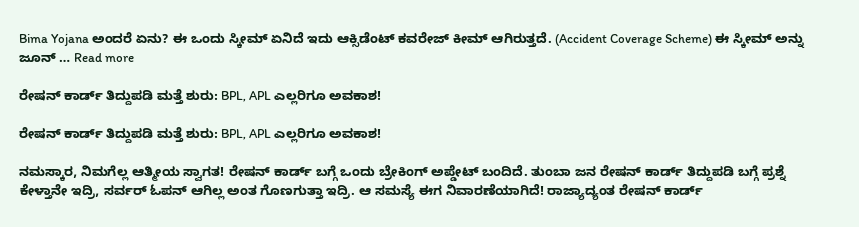Bima Yojana ಅಂದರೆ ಏನು? ಈ ಒಂದು ಸ್ಕೀಮ್ ಏನಿದೆ ಇದು ಆಕ್ಸಿಡೆಂಟ್ ಕವರೇಜ್ ಕೀಮ್ ಆಗಿರುತ್ತದೆ. (Accident Coverage Scheme) ಈ ಸ್ಕೀಮ್ ಅನ್ನು ಜೂನ್ … Read more

ರೇಷನ್ ಕಾರ್ಡ್ ತಿದ್ದುಪಡಿ ಮತ್ತೆ ಶುರು: BPL, APL ಎಲ್ಲರಿಗೂ ಅವಕಾಶ!

ರೇಷನ್ ಕಾರ್ಡ್ ತಿದ್ದುಪಡಿ ಮತ್ತೆ ಶುರು: BPL, APL ಎಲ್ಲರಿಗೂ ಅವಕಾಶ!

ನಮಸ್ಕಾರ, ನಿಮಗೆಲ್ಲ ಆತ್ಮೀಯ ಸ್ವಾಗತ! ರೇಷನ್ ಕಾರ್ಡ್ ಬಗ್ಗೆ ಒಂದು ಬ್ರೇಕಿಂಗ್ ಅಪ್ಡೇಟ್ ಬಂದಿದೆ. ತುಂಬಾ ಜನ ರೇಷನ್ ಕಾರ್ಡ್ ತಿದ್ದುಪಡಿ ಬಗ್ಗೆ ಪ್ರಶ್ನೆ ಕೇಳ್ತಾನೇ ಇದ್ರಿ, ಸರ್ವರ್ ಓಪನ್ ಆಗಿಲ್ಲ ಅಂತ ಗೊಣಗುತ್ತಾ ಇದ್ರಿ. ಆ ಸಮಸ್ಯೆ ಈಗ ನಿವಾರಣೆಯಾಗಿದೆ! ರಾಜ್ಯಾದ್ಯಂತ ರೇಷನ್ ಕಾರ್ಡ್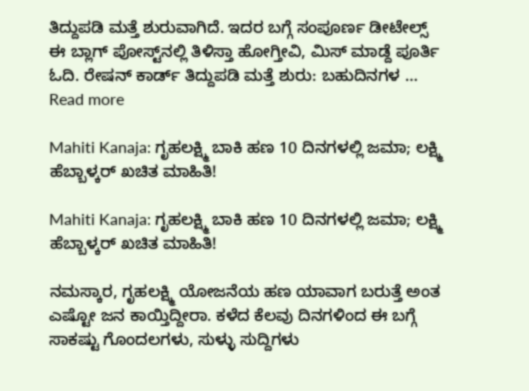ತಿದ್ದುಪಡಿ ಮತ್ತೆ ಶುರುವಾಗಿದೆ. ಇದರ ಬಗ್ಗೆ ಸಂಪೂರ್ಣ ಡೀಟೇಲ್ಸ್ ಈ ಬ್ಲಾಗ್ ಪೋಸ್ಟ್‌ನಲ್ಲಿ ತಿಳಿಸ್ತಾ ಹೋಗ್ತೀವಿ, ಮಿಸ್ ಮಾಡ್ದೆ ಪೂರ್ತಿ ಓದಿ. ರೇಷನ್ ಕಾರ್ಡ್ ತಿದ್ದುಪಡಿ ಮತ್ತೆ ಶುರು: ಬಹುದಿನಗಳ … Read more

Mahiti Kanaja: ಗೃಹಲಕ್ಷ್ಮಿ ಬಾಕಿ ಹಣ 10 ದಿನಗಳಲ್ಲಿ ಜಮಾ; ಲಕ್ಷ್ಮಿ ಹೆಬ್ಬಾಳ್ಕರ್ ಖಚಿತ ಮಾಹಿತಿ!

Mahiti Kanaja: ಗೃಹಲಕ್ಷ್ಮಿ ಬಾಕಿ ಹಣ 10 ದಿನಗಳಲ್ಲಿ ಜಮಾ; ಲಕ್ಷ್ಮಿ ಹೆಬ್ಬಾಳ್ಕರ್ ಖಚಿತ ಮಾಹಿತಿ!

ನಮಸ್ಕಾರ, ಗೃಹಲಕ್ಷ್ಮಿ ಯೋಜನೆಯ ಹಣ ಯಾವಾಗ ಬರುತ್ತೆ ಅಂತ ಎಷ್ಟೋ ಜನ ಕಾಯ್ತಿದ್ದೀರಾ. ಕಳೆದ ಕೆಲವು ದಿನಗಳಿಂದ ಈ ಬಗ್ಗೆ ಸಾಕಷ್ಟು ಗೊಂದಲಗಳು, ಸುಳ್ಳು ಸುದ್ದಿಗಳು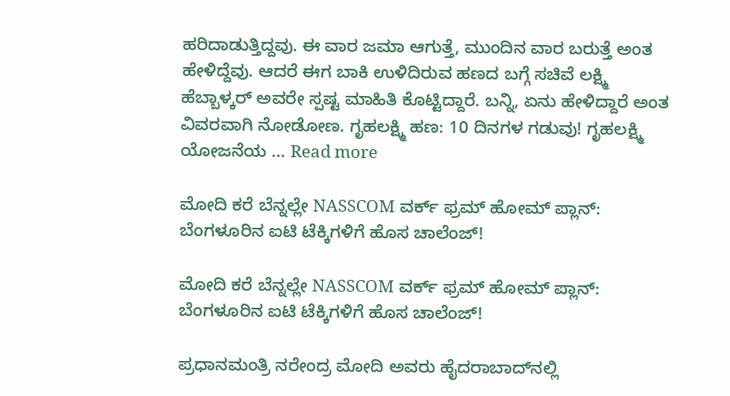ಹರಿದಾಡುತ್ತಿದ್ದವು. ಈ ವಾರ ಜಮಾ ಆಗುತ್ತೆ, ಮುಂದಿನ ವಾರ ಬರುತ್ತೆ ಅಂತ ಹೇಳಿದ್ದೆವು. ಆದರೆ ಈಗ ಬಾಕಿ ಉಳಿದಿರುವ ಹಣದ ಬಗ್ಗೆ ಸಚಿವೆ ಲಕ್ಷ್ಮಿ ಹೆಬ್ಬಾಳ್ಕರ್ ಅವರೇ ಸ್ಪಷ್ಟ ಮಾಹಿತಿ ಕೊಟ್ಟಿದ್ದಾರೆ. ಬನ್ನಿ, ಏನು ಹೇಳಿದ್ದಾರೆ ಅಂತ ವಿವರವಾಗಿ ನೋಡೋಣ. ಗೃಹಲಕ್ಷ್ಮಿ ಹಣ: 10 ದಿನಗಳ ಗಡುವು! ಗೃಹಲಕ್ಷ್ಮಿ ಯೋಜನೆಯ … Read more

ಮೋದಿ ಕರೆ ಬೆನ್ನಲ್ಲೇ NASSCOM ವರ್ಕ್ ಫ್ರಮ್ ಹೋಮ್ ಪ್ಲಾನ್: ಬೆಂಗಳೂರಿನ ಐಟಿ ಟೆಕ್ಕಿಗಳಿಗೆ ಹೊಸ ಚಾಲೆಂಜ್!

ಮೋದಿ ಕರೆ ಬೆನ್ನಲ್ಲೇ NASSCOM ವರ್ಕ್ ಫ್ರಮ್ ಹೋಮ್ ಪ್ಲಾನ್: ಬೆಂಗಳೂರಿನ ಐಟಿ ಟೆಕ್ಕಿಗಳಿಗೆ ಹೊಸ ಚಾಲೆಂಜ್!

ಪ್ರಧಾನಮಂತ್ರಿ ನರೇಂದ್ರ ಮೋದಿ ಅವರು ಹೈದರಾಬಾದ್‌ನಲ್ಲಿ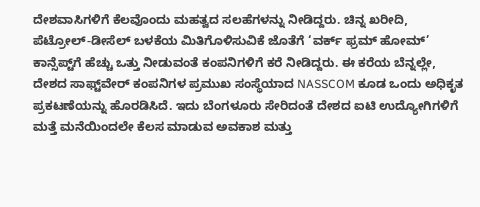ದೇಶವಾಸಿಗಳಿಗೆ ಕೆಲವೊಂದು ಮಹತ್ವದ ಸಲಹೆಗಳನ್ನು ನೀಡಿದ್ದರು. ಚಿನ್ನ ಖರೀದಿ, ಪೆಟ್ರೋಲ್-ಡೀಸೆಲ್ ಬಳಕೆಯ ಮಿತಿಗೊಳಿಸುವಿಕೆ ಜೊತೆಗೆ ‘ವರ್ಕ್ ಫ್ರಮ್ ಹೋಮ್’ ಕಾನ್ಸೆಪ್ಟ್‌ಗೆ ಹೆಚ್ಚು ಒತ್ತು ನೀಡುವಂತೆ ಕಂಪನಿಗಳಿಗೆ ಕರೆ ನೀಡಿದ್ದರು. ಈ ಕರೆಯ ಬೆನ್ನಲ್ಲೇ, ದೇಶದ ಸಾಫ್ಟ್‌ವೇರ್ ಕಂಪನಿಗಳ ಪ್ರಮುಖ ಸಂಸ್ಥೆಯಾದ NASSCOM ಕೂಡ ಒಂದು ಅಧಿಕೃತ ಪ್ರಕಟಣೆಯನ್ನು ಹೊರಡಿಸಿದೆ. ಇದು ಬೆಂಗಳೂರು ಸೇರಿದಂತೆ ದೇಶದ ಐಟಿ ಉದ್ಯೋಗಿಗಳಿಗೆ ಮತ್ತೆ ಮನೆಯಿಂದಲೇ ಕೆಲಸ ಮಾಡುವ ಅವಕಾಶ ಮತ್ತು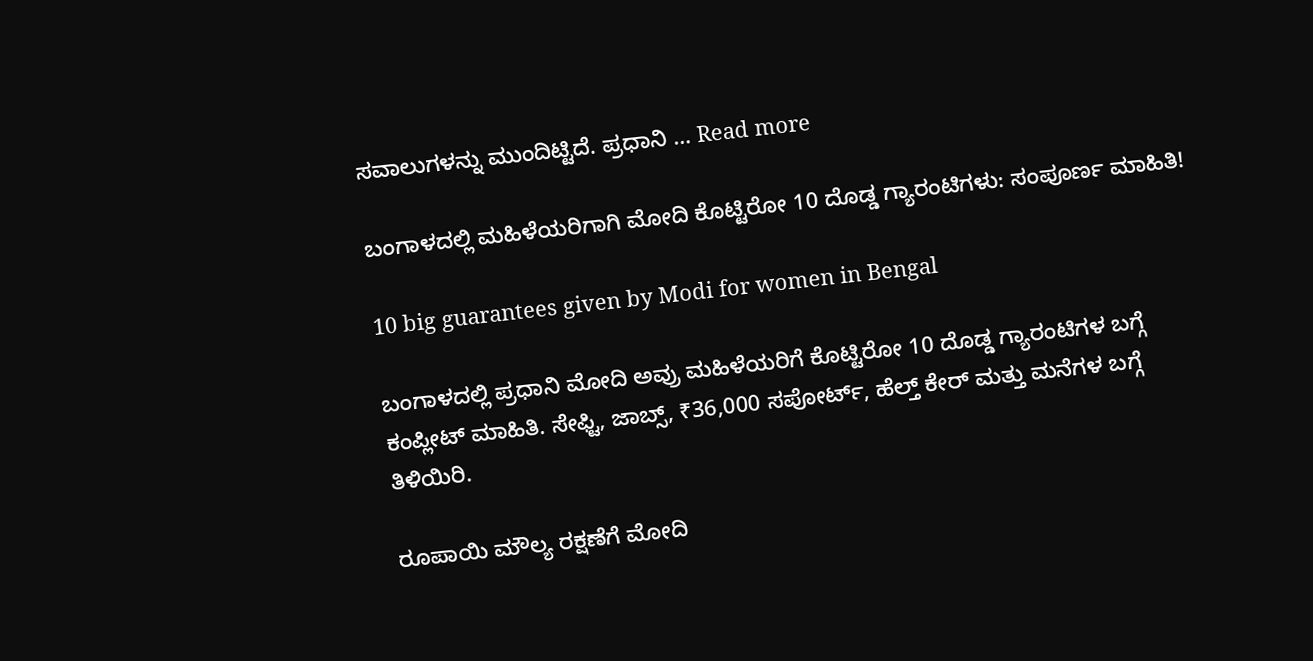ಸವಾಲುಗಳನ್ನು ಮುಂದಿಟ್ಟಿದೆ. ಪ್ರಧಾನಿ … Read more

ಬಂಗಾಳದಲ್ಲಿ ಮಹಿಳೆಯರಿಗಾಗಿ ಮೋದಿ ಕೊಟ್ಟಿರೋ 10 ದೊಡ್ಡ ಗ್ಯಾರಂಟಿಗಳು: ಸಂಪೂರ್ಣ ಮಾಹಿತಿ!

10 big guarantees given by Modi for women in Bengal

ಬಂಗಾಳದಲ್ಲಿ ಪ್ರಧಾನಿ ಮೋದಿ ಅವ್ರು ಮಹಿಳೆಯರಿಗೆ ಕೊಟ್ಟಿರೋ 10 ದೊಡ್ಡ ಗ್ಯಾರಂಟಿಗಳ ಬಗ್ಗೆ ಕಂಪ್ಲೀಟ್ ಮಾಹಿತಿ. ಸೇಫ್ಟಿ, ಜಾಬ್ಸ್, ₹36,000 ಸಪೋರ್ಟ್, ಹೆಲ್ತ್ ಕೇರ್ ಮತ್ತು ಮನೆಗಳ ಬಗ್ಗೆ ತಿಳಿಯಿರಿ.

ರೂಪಾಯಿ ಮೌಲ್ಯ ರಕ್ಷಣೆಗೆ ಮೋದಿ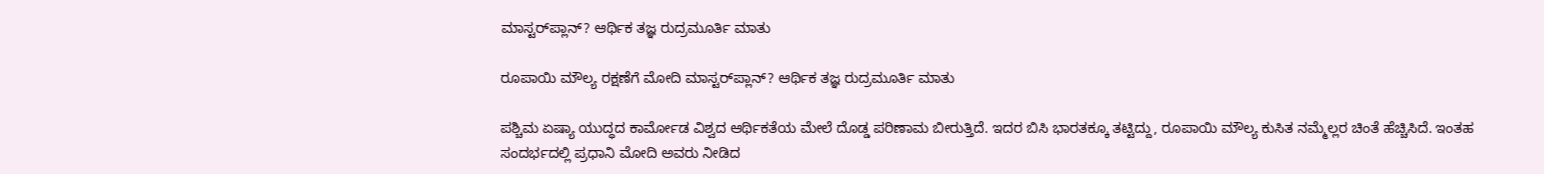ಮಾಸ್ಟರ್‌ಪ್ಲಾನ್? ಆರ್ಥಿಕ ತಜ್ಞ ರುದ್ರಮೂರ್ತಿ ಮಾತು

ರೂಪಾಯಿ ಮೌಲ್ಯ ರಕ್ಷಣೆಗೆ ಮೋದಿ ಮಾಸ್ಟರ್‌ಪ್ಲಾನ್? ಆರ್ಥಿಕ ತಜ್ಞ ರುದ್ರಮೂರ್ತಿ ಮಾತು

ಪಶ್ಚಿಮ ಏಷ್ಯಾ ಯುದ್ಧದ ಕಾರ್ಮೋಡ ವಿಶ್ವದ ಆರ್ಥಿಕತೆಯ ಮೇಲೆ ದೊಡ್ಡ ಪರಿಣಾಮ ಬೀರುತ್ತಿದೆ. ಇದರ ಬಿಸಿ ಭಾರತಕ್ಕೂ ತಟ್ಟಿದ್ದು, ರೂಪಾಯಿ ಮೌಲ್ಯ ಕುಸಿತ ನಮ್ಮೆಲ್ಲರ ಚಿಂತೆ ಹೆಚ್ಚಿಸಿದೆ. ಇಂತಹ ಸಂದರ್ಭದಲ್ಲಿ ಪ್ರಧಾನಿ ಮೋದಿ ಅವರು ನೀಡಿದ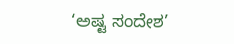‘ಅಷ್ಟ ಸಂದೇಶ’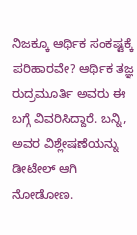ನಿಜಕ್ಕೂ ಆರ್ಥಿಕ ಸಂಕಷ್ಟಕ್ಕೆ ಪರಿಹಾರವೇ? ಆರ್ಥಿಕ ತಜ್ಞ ರುದ್ರಮೂರ್ತಿ ಅವರು ಈ ಬಗ್ಗೆ ವಿವರಿಸಿದ್ದಾರೆ. ಬನ್ನಿ, ಅವರ ವಿಶ್ಲೇಷಣೆಯನ್ನು ಡೀಟೇಲ್ ಆಗಿ ನೋಡೋಣ.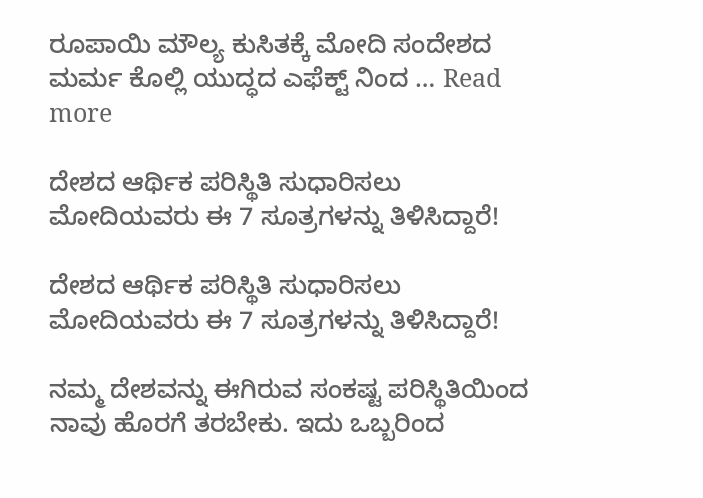ರೂಪಾಯಿ ಮೌಲ್ಯ ಕುಸಿತಕ್ಕೆ ಮೋದಿ ಸಂದೇಶದ ಮರ್ಮ ಕೊಲ್ಲಿ ಯುದ್ಧದ ಎಫೆಕ್ಟ್ ನಿಂದ … Read more

ದೇಶದ ಆರ್ಥಿಕ ಪರಿಸ್ಥಿತಿ ಸುಧಾರಿಸಲು ಮೋದಿಯವರು ಈ 7 ಸೂತ್ರಗಳನ್ನು ತಿಳಿಸಿದ್ದಾರೆ!

ದೇಶದ ಆರ್ಥಿಕ ಪರಿಸ್ಥಿತಿ ಸುಧಾರಿಸಲು ಮೋದಿಯವರು ಈ 7 ಸೂತ್ರಗಳನ್ನು ತಿಳಿಸಿದ್ದಾರೆ!

ನಮ್ಮ ದೇಶವನ್ನು ಈಗಿರುವ ಸಂಕಷ್ಟ ಪರಿಸ್ಥಿತಿಯಿಂದ ನಾವು ಹೊರಗೆ ತರಬೇಕು. ಇದು ಒಬ್ಬರಿಂದ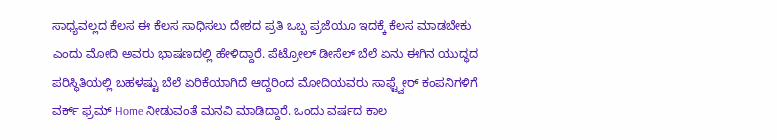ಸಾಧ್ಯವಲ್ಲದ ಕೆಲಸ ಈ ಕೆಲಸ ಸಾಧಿಸಲು ದೇಶದ ಪ್ರತಿ ಒಬ್ಬ ಪ್ರಜೆಯೂ ಇದಕ್ಕೆ ಕೆಲಸ ಮಾಡಬೇಕು ಎಂದು ಮೋದಿ ಅವರು ಭಾಷಣದಲ್ಲಿ ಹೇಳಿದ್ದಾರೆ. ಪೆಟ್ರೋಲ್ ಡೀಸೆಲ್ ಬೆಲೆ ಏನು ಈಗಿನ ಯುದ್ಧದ ಪರಿಸ್ಥಿತಿಯಲ್ಲಿ ಬಹಳಷ್ಟು ಬೆಲೆ ಏರಿಕೆಯಾಗಿದೆ ಆದ್ದರಿಂದ ಮೋದಿಯವರು ಸಾಫ್ಟ್ವೇರ್ ಕಂಪನಿಗಳಿಗೆ ವರ್ಕ್ ಫ್ರಮ್ Home ನೀಡುವಂತೆ ಮನವಿ ಮಾಡಿದ್ದಾರೆ. ಒಂದು ವರ್ಷದ ಕಾಲ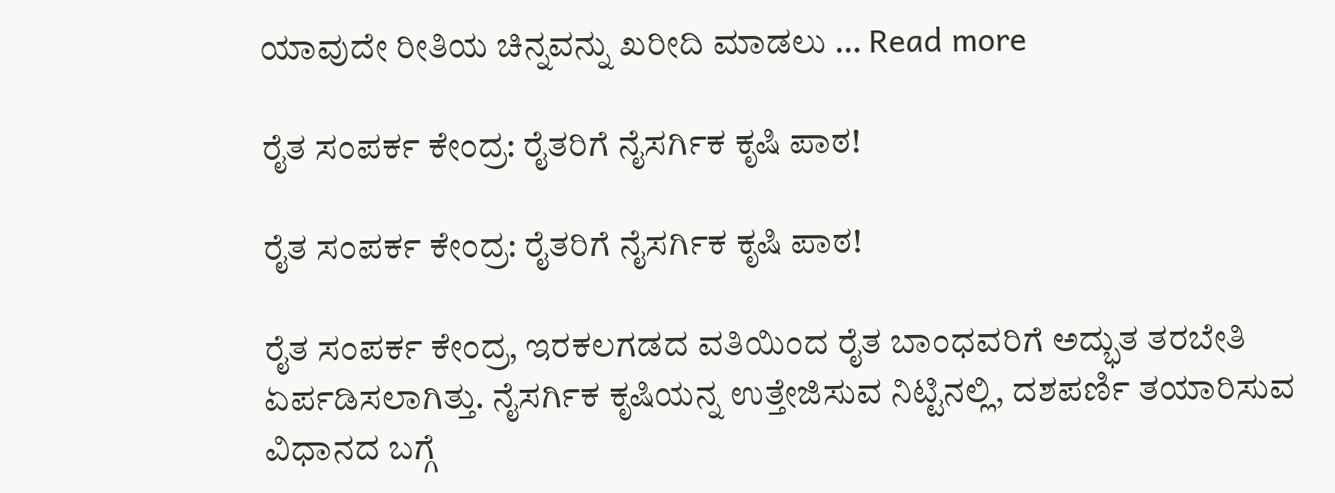ಯಾವುದೇ ರೀತಿಯ ಚಿನ್ನವನ್ನು ಖರೀದಿ ಮಾಡಲು … Read more

ರೈತ ಸಂಪರ್ಕ ಕೇಂದ್ರ: ರೈತರಿಗೆ ನೈಸರ್ಗಿಕ ಕೃಷಿ ಪಾಠ!

ರೈತ ಸಂಪರ್ಕ ಕೇಂದ್ರ: ರೈತರಿಗೆ ನೈಸರ್ಗಿಕ ಕೃಷಿ ಪಾಠ!

ರೈತ ಸಂಪರ್ಕ ಕೇಂದ್ರ, ಇರಕಲಗಡದ ವತಿಯಿಂದ ರೈತ ಬಾಂಧವರಿಗೆ ಅದ್ಭುತ ತರಬೇತಿ ಏರ್ಪಡಿಸಲಾಗಿತ್ತು. ನೈಸರ್ಗಿಕ ಕೃಷಿಯನ್ನ ಉತ್ತೇಜಿಸುವ ನಿಟ್ಟಿನಲ್ಲಿ, ದಶಪರ್ಣಿ ತಯಾರಿಸುವ ವಿಧಾನದ ಬಗ್ಗೆ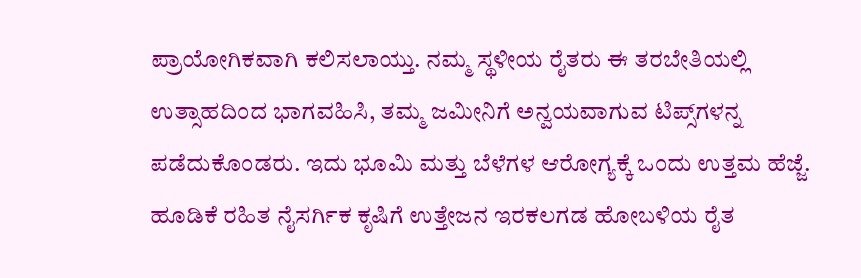ಪ್ರಾಯೋಗಿಕವಾಗಿ ಕಲಿಸಲಾಯ್ತು. ನಮ್ಮ ಸ್ಥಳೀಯ ರೈತರು ಈ ತರಬೇತಿಯಲ್ಲಿ ಉತ್ಸಾಹದಿಂದ ಭಾಗವಹಿಸಿ, ತಮ್ಮ ಜಮೀನಿಗೆ ಅನ್ವಯವಾಗುವ ಟಿಪ್ಸ್‌ಗಳನ್ನ ಪಡೆದುಕೊಂಡರು. ಇದು ಭೂಮಿ ಮತ್ತು ಬೆಳೆಗಳ ಆರೋಗ್ಯಕ್ಕೆ ಒಂದು ಉತ್ತಮ ಹೆಜ್ಜೆ. ಹೂಡಿಕೆ ರಹಿತ ನೈಸರ್ಗಿಕ ಕೃಷಿಗೆ ಉತ್ತೇಜನ ಇರಕಲಗಡ ಹೋಬಳಿಯ ರೈತ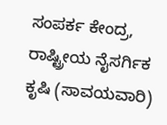ಸಂಪರ್ಕ ಕೇಂದ್ರ, ರಾಷ್ಟ್ರೀಯ ನೈಸರ್ಗಿಕ ಕೃಷಿ (ಸಾವಯವಾರಿ)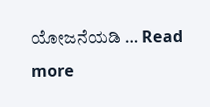ಯೋಜನೆಯಡಿ … Read more